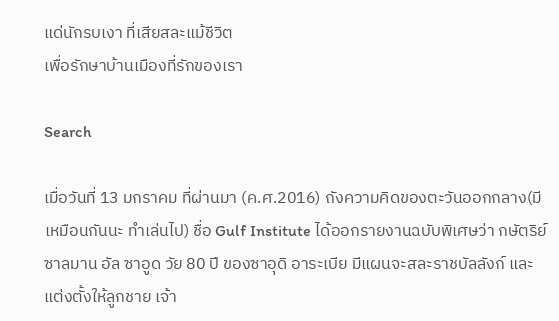แด่นักรบเงา ที่เสียสละแม้ชีวิต
เพื่อรักษาบ้านเมืองที่รักของเรา

Search

เมื่อวันที่ 13 มกราคม ที่ผ่านมา (ค.ศ.2016) ถังความคิดของตะวันออกกลาง(มีเหมือนกันนะ ทำเล่นไป) ชื่อ Gulf Institute ได้ออกรายงานฉบับพิเศษว่า กษัตริย์ซาลมาน อัล ซาอูด วัย 80 ปี ของซาอุดิ อาระเบีย มีแผนจะสละราชบัลลังก์ และแต่งตั้งให้ลูกชาย เจ้า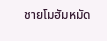ชายโมฮัมหมัด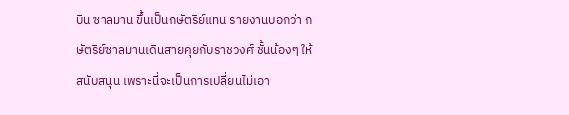บิน ซาลมาน ขึ้นเป็นกษัตริย์แทน รายงานบอกว่า กษัตริย์ซาลมานเดินสายคุยกับราชวงศ์ ชั้นน้องๆ ให้สนับสนุน เพราะนี่จะเป็นการเปลี่ยนไม่เอา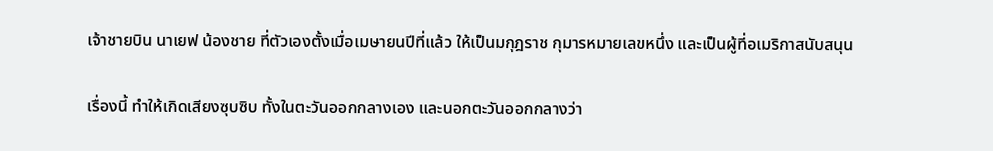เจ้าชายบิน นาเยฟ น้องชาย ที่ตัวเองตั้งเมื่อเมษายนปีที่แล้ว ให้เป็นมกุฎราช กุมารหมายเลขหนึ่ง และเป็นผู้ที่อเมริกาสนับสนุน

เรื่องนี้ ทำให้เกิดเสียงซุบซิบ ทั้งในตะวันออกกลางเอง และนอกตะวันออกกลางว่า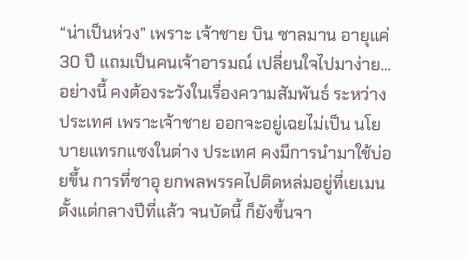“น่าเป็นห่วง” เพราะ เจ้าชาย บิน ซาลมาน อายุแค่ 30 ปี แถมเป็นคนเจ้าอารมณ์ เปลี่ยนใจไปมาง่าย… อย่างนี้ คงต้องระวังในเรื่องความสัมพันธ์ ระหว่างประเทศ เพราะเจ้าชาย ออกจะอยู่เฉยไม่เป็น นโยบายแทรกแซงในต่าง ประเทศ คงมีการนำมาใช้บ่อยขึ้น การที่ซาอุ ยกพลพรรคไปติดหล่มอยู่ที่เยเมนตั้งแต่กลางปีที่แล้ว จนบัดนี้ ก็ยังขึ้นจา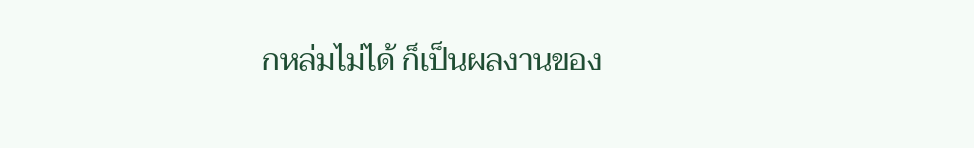กหล่มไม่ได้ ก็เป็นผลงานของ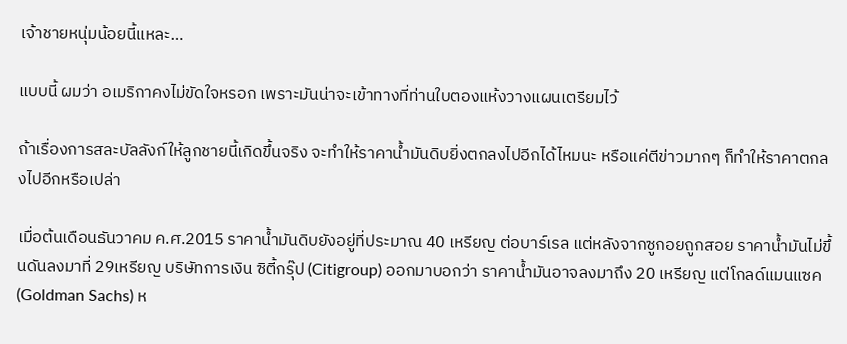เจ้าชายหนุ่มน้อยนี้แหละ…

แบบนี้ ผมว่า อเมริกาคงไม่ขัดใจหรอก เพราะมันน่าจะเข้าทางที่ท่านใบตองแห้งวางแผนเตรียมไว้

ถ้าเรื่องการสละบัลลังก์ให้ลูกชายนี้เกิดขึ้นจริง จะทำให้ราคาน้ำมันดิบยิ่งตกลงไปอีกได้ไหมนะ หรือแค่ตีข่าวมากๆ ก็ทำให้ราคาตกลงไปอีกหรือเปล่า

เมื่อต้นเดือนธันวาคม ค.ศ.2015 ราคาน้ำมันดิบยังอยู่ที่ประมาณ 40 เหรียญ ต่อบาร์เรล แต่หลังจากซูกอยถูกสอย ราคาน้ำมันไม่ขึ้นดันลงมาที่ 29เหรียญ บริษัทการเงิน ซิตี้กรุ๊ป (Citigroup) ออกมาบอกว่า ราคาน้ำมันอาจลงมาถึง 20 เหรียญ แต่โกลด์แมนแซค (Goldman Sachs) ห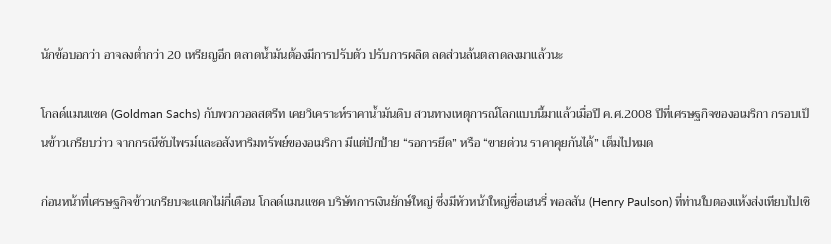นักข้อบอกว่า อาจลงต่ำกว่า 20 เหรียญอีก ตลาดน้ำมันต้องมีการปรับตัว ปรับการผลิต ลดส่วนล้นตลาดลงมาแล้วนะ

โกลด์แมนแซค (Goldman Sachs) กับพวกวอลสตรีท เคยวิเคราะห์ราคาน้ำมันดิบ สวนทางเหตุการณ์โลกแบบนี้มาแล้วเมื่อปี ค.ศ.2008 ปีที่เศรษฐกิจของอเมริกา กรอบเป็นข้าวเกรียบว่าว จากกรณีซับไพรม์และอสังหาริมทรัพย์ของอเมริกา มีแต่ปักป้าย “รอการยึด” หรือ “ขายด่วน ราคาคุยกันได้” เต็มไปหมด

ก่อนหน้าที่เศรษฐกิจข้าวเกรียบจะแตกไม่กี่เดือน โกลด์แมนแซค บริษัทการเงินยักษ์ใหญ่ ซึ่งมีหัวหน้าใหญ่ชื่อเฮนรี่ พอลสัน (Henry Paulson) ที่ท่านใบตองแห้งส่งเทียบไปเชิ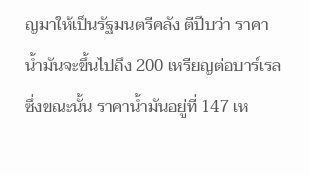ญมาให้เป็นรัฐมนตรีคลัง ตีปีบว่า ราคาน้ำมันจะขึ้นไปถึง 200 เหรียญต่อบาร์เรล ซึ่งขณะนั้น ราคาน้ำมันอยู่ที่ 147 เห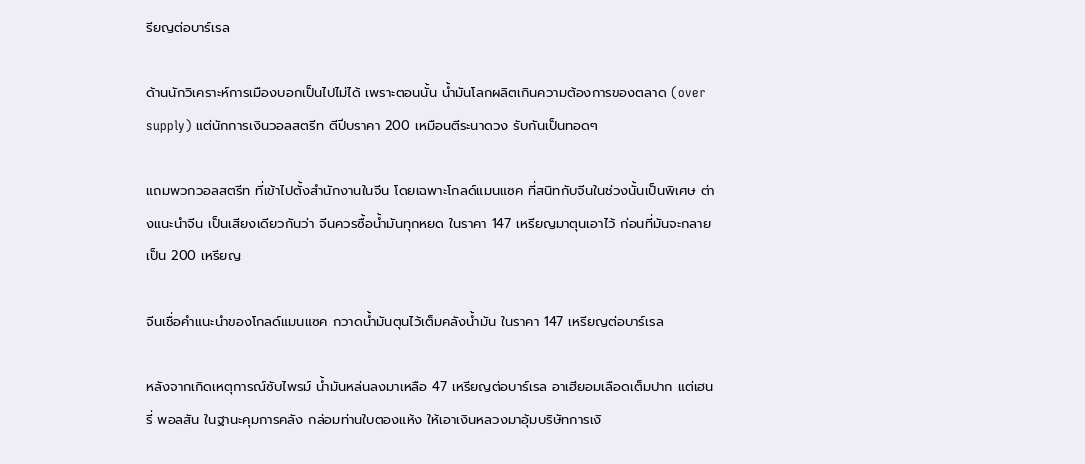รียญต่อบาร์เรล

ด้านนักวิเคราะห์การเมืองบอกเป็นไปไม่ได้ เพราะตอนนั้น น้ำมันโลกผลิตเกินความต้องการของตลาด (over supply) แต่นักการเงินวอลสตรีท ตีปีบราคา 200 เหมือนตีระนาดวง รับกันเป็นทอดๆ

แถมพวกวอลสตรีท ที่เข้าไปตั้งสำนักงานในจีน โดยเฉพาะโกลด์แมนแซค ที่สนิทกับจีนในช่วงนั้นเป็นพิเศษ ต่างแนะนำจีน เป็นเสียงเดียวกันว่า จีนควรซื้อน้ำมันทุกหยด ในราคา 147 เหรียญมาตุนเอาไว้ ก่อนที่มันจะกลายเป็น 200 เหรียญ

จีนเชื่อคำแนะนำของโกลด์แมนแซค กวาดน้ำมันตุนไว้เต็มคลังน้ำมัน ในราคา 147 เหรียญต่อบาร์เรล

หลังจากเกิดเหตุการณ์ซับไพรม์ น้ำมันหล่นลงมาเหลือ 47 เหรียญต่อบาร์เรล อาเฮียอมเลือดเต็มปาก แต่เฮนรี่ พอลสัน ในฐานะคุมการคลัง กล่อมท่านใบตองแห้ง ให้เอาเงินหลวงมาอุ้มบริษัทการเงิ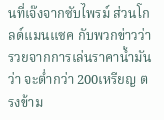นที่เจ๊งจากซับไพรม์ ส่วนโกลด์แมนแซค กับพวกข่าวว่า รวยจากการเล่นราคาน้ำมันว่า จะต่ำกว่า 200เหรียญ ตรงข้าม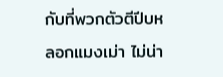กับที่พวกตัวตีปีบหลอกแมงเม่า ไม่น่า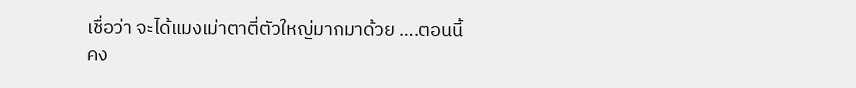เชื่อว่า จะได้แมงเม่าตาตี่ตัวใหญ่มากมาด้วย ….ตอนนี้คง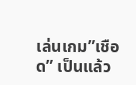เล่นเกม”เชือด” เป็นแล้ว